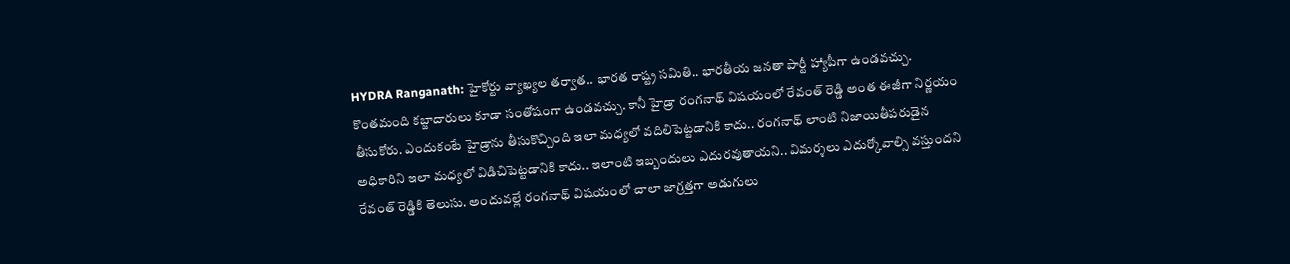HYDRA Ranganath: హైకోర్టు వ్యాఖ్యల తర్వాత.. భారత రాష్ట్ర సమితి.. భారతీయ జనతా పార్టీ హ్యాపీగా ఉండవచ్చు. కొంతమంది కబ్జాదారులు కూడా సంతోషంగా ఉండవచ్చు. కానీ హైడ్రా రంగనాథ్ విషయంలో రేవంత్ రెడ్డి అంత ఈజీగా నిర్ణయం తీసుకోరు. ఎందుకంటే హైడ్రాను తీసుకొచ్చింది ఇలా మధ్యలో వదిలిపెట్టడానికి కాదు.. రంగనాథ్ లాంటి నిజాయితీపరుడైన అధికారిని ఇలా మధ్యలో విడిచిపెట్టడానికి కాదు.. ఇలాంటి ఇబ్బందులు ఎదురవుతాయని.. విమర్శలు ఎదుర్కోవాల్సి వస్తుందని రేవంత్ రెడ్డికి తెలుసు. అందువల్లే రంగనాథ్ విషయంలో చాలా జాగ్రత్తగా అడుగులు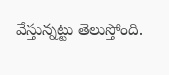వేస్తున్నట్టు తెలుస్తోంది.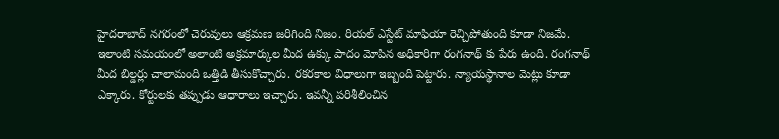హైదరాబాద్ నగరంలో చెరువులు ఆక్రమణ జరిగింది నిజం. రియల్ ఎస్టేట్ మాఫియా రెచ్చిపోతుంది కూడా నిజమే. ఇలాంటి సమయంలో అలాంటి అక్రమార్కుల మీద ఉక్కు పాదం మోపిన అధికారిగా రంగనాథ్ కు పేరు ఉంది. రంగనాథ్ మీద బిల్డర్లు చాలామంది ఒత్తిడి తీసుకొచ్చారు. రకరకాల విధాలుగా ఇబ్బంది పెట్టారు. న్యాయస్థానాల మెట్లు కూడా ఎక్కారు. కోర్టులకు తప్పుడు ఆధారాలు ఇచ్చారు. ఇవన్నీ పరిశీలించిన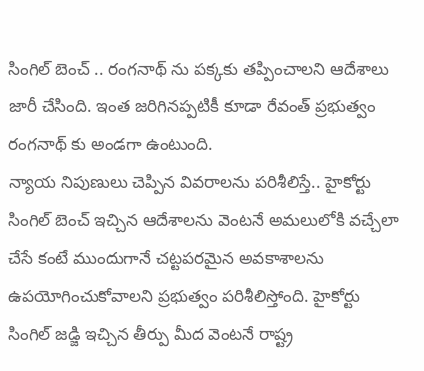సింగిల్ బెంచ్ .. రంగనాథ్ ను పక్కకు తప్పించాలని ఆదేశాలు జారీ చేసింది. ఇంత జరిగినప్పటికీ కూడా రేవంత్ ప్రభుత్వం రంగనాథ్ కు అండగా ఉంటుంది.
న్యాయ నిపుణులు చెప్పిన వివరాలను పరిశీలిస్తే.. హైకోర్టు సింగిల్ బెంచ్ ఇచ్చిన ఆదేశాలను వెంటనే అమలులోకి వచ్చేలా చేసే కంటే ముందుగానే చట్టపరమైన అవకాశాలను ఉపయోగించుకోవాలని ప్రభుత్వం పరిశీలిస్తోంది. హైకోర్టు సింగిల్ జడ్జి ఇచ్చిన తీర్పు మీద వెంటనే రాష్ట్ర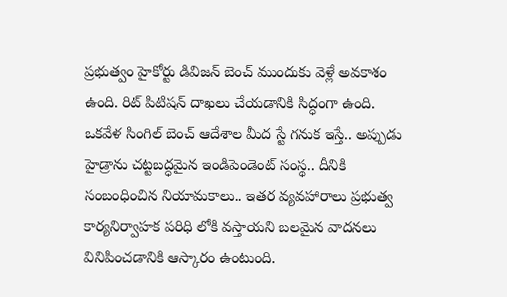ప్రభుత్వం హైకోర్టు డివిజన్ బెంచ్ ముందుకు వెళ్లే అవకాశం ఉంది. రిట్ పిటిషన్ దాఖలు చేయడానికి సిద్ధంగా ఉంది. ఒకవేళ సింగిల్ బెంచ్ ఆదేశాల మీద స్టే గనుక ఇస్తే.. అప్పుడు హైడ్రాను చట్టబద్ధమైన ఇండిపెండెంట్ సంస్థ.. దీనికి సంబంధించిన నియామకాలు.. ఇతర వ్యవహారాలు ప్రభుత్వ కార్యనిర్వాహక పరిధి లోకి వస్తాయని బలమైన వాదనలు వినిపించడానికి ఆస్కారం ఉంటుంది.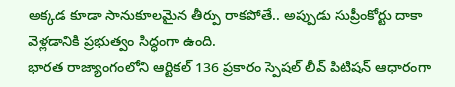అక్కడ కూడా సానుకూలమైన తీర్పు రాకపోతే.. అప్పుడు సుప్రీంకోర్టు దాకా వెళ్లడానికి ప్రభుత్వం సిద్ధంగా ఉంది.
భారత రాజ్యాంగంలోని ఆర్టికల్ 136 ప్రకారం స్పెషల్ లీవ్ పిటిషన్ ఆధారంగా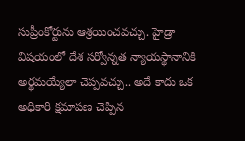సుప్రీంకోర్టును ఆశ్రయించవచ్చు. హైడ్రా విషయంలో దేశ సర్వోన్నత న్యాయస్థానానికి అర్థమయ్యేలా చెప్పవచ్చు.. అదే కాదు ఒక అధికారి క్షమాపణ చెప్పిన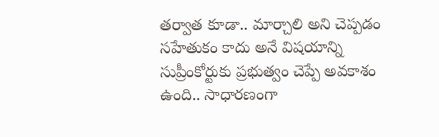తర్వాత కూడా.. మార్చాలి అని చెప్పడం సహేతుకం కాదు అనే విషయాన్ని సుప్రీంకోర్టుకు ప్రభుత్వం చెప్పే అవకాశం ఉంది.. సాధారణంగా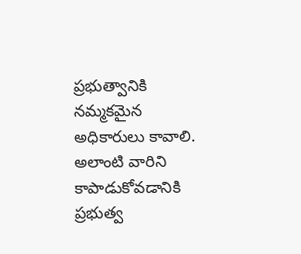ప్రభుత్వానికి నమ్మకమైన అధికారులు కావాలి. అలాంటి వారిని కాపాడుకోవడానికి ప్రభుత్వ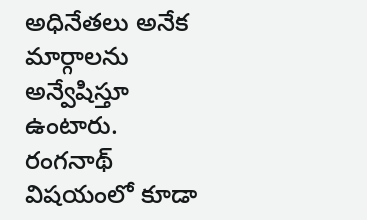అధినేతలు అనేక మార్గాలను అన్వేషిస్తూ ఉంటారు. రంగనాథ్ విషయంలో కూడా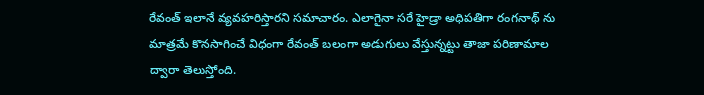రేవంత్ ఇలానే వ్యవహరిస్తారని సమాచారం. ఎలాగైనా సరే హైడ్రా అధిపతిగా రంగనాథ్ ను మాత్రమే కొనసాగించే విధంగా రేవంత్ బలంగా అడుగులు వేస్తున్నట్టు తాజా పరిణామాల ద్వారా తెలుస్తోంది.